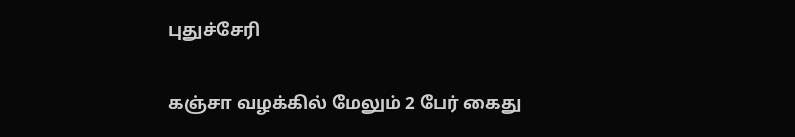புதுச்சேரி

கஞ்சா வழக்கில் மேலும் 2 பேர் கைது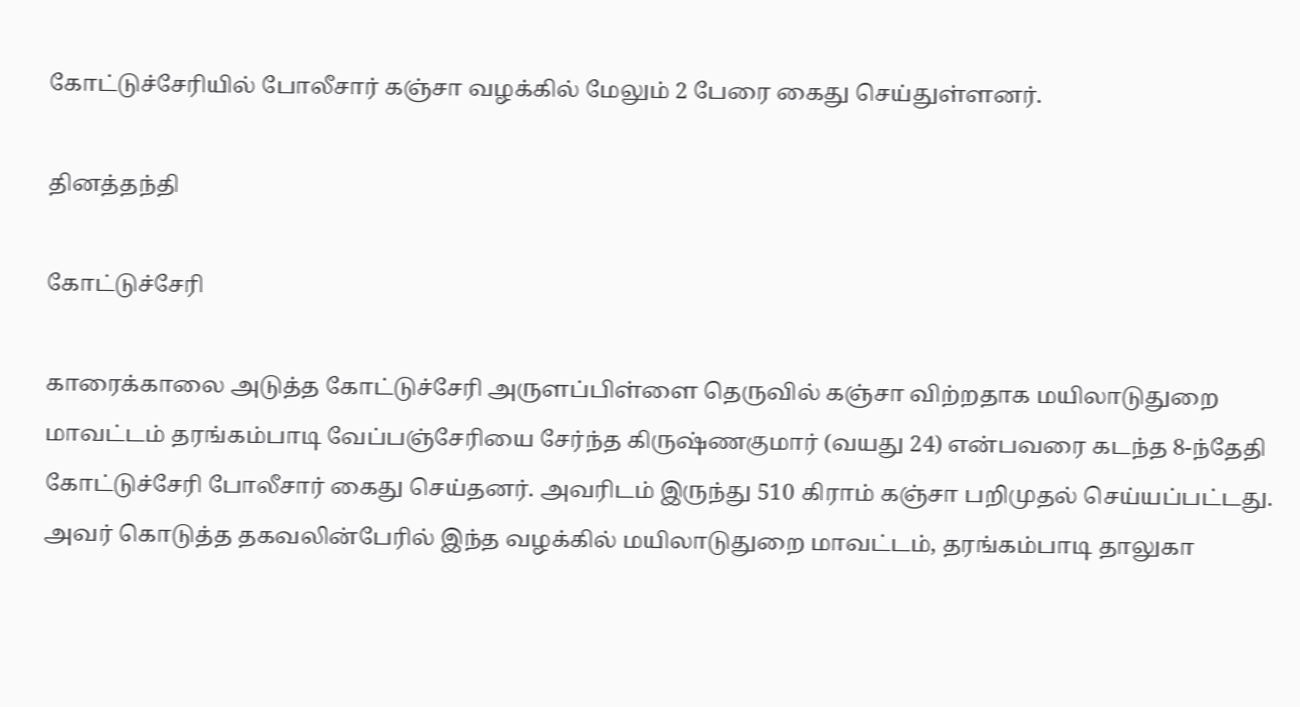கோட்டுச்சேரியில் போலீசார் கஞ்சா வழக்கில் மேலும் 2 பேரை கைது செய்துள்ளனர்.

தினத்தந்தி

கோட்டுச்சேரி

காரைக்காலை அடுத்த கோட்டுச்சேரி அருளப்பிள்ளை தெருவில் கஞ்சா விற்றதாக மயிலாடுதுறை மாவட்டம் தரங்கம்பாடி வேப்பஞ்சேரியை சேர்ந்த கிருஷ்ணகுமார் (வயது 24) என்பவரை கடந்த 8-ந்தேதி கோட்டுச்சேரி போலீசார் கைது செய்தனர். அவரிடம் இருந்து 510 கிராம் கஞ்சா பறிமுதல் செய்யப்பட்டது. அவர் கொடுத்த தகவலின்பேரில் இந்த வழக்கில் மயிலாடுதுறை மாவட்டம், தரங்கம்பாடி தாலுகா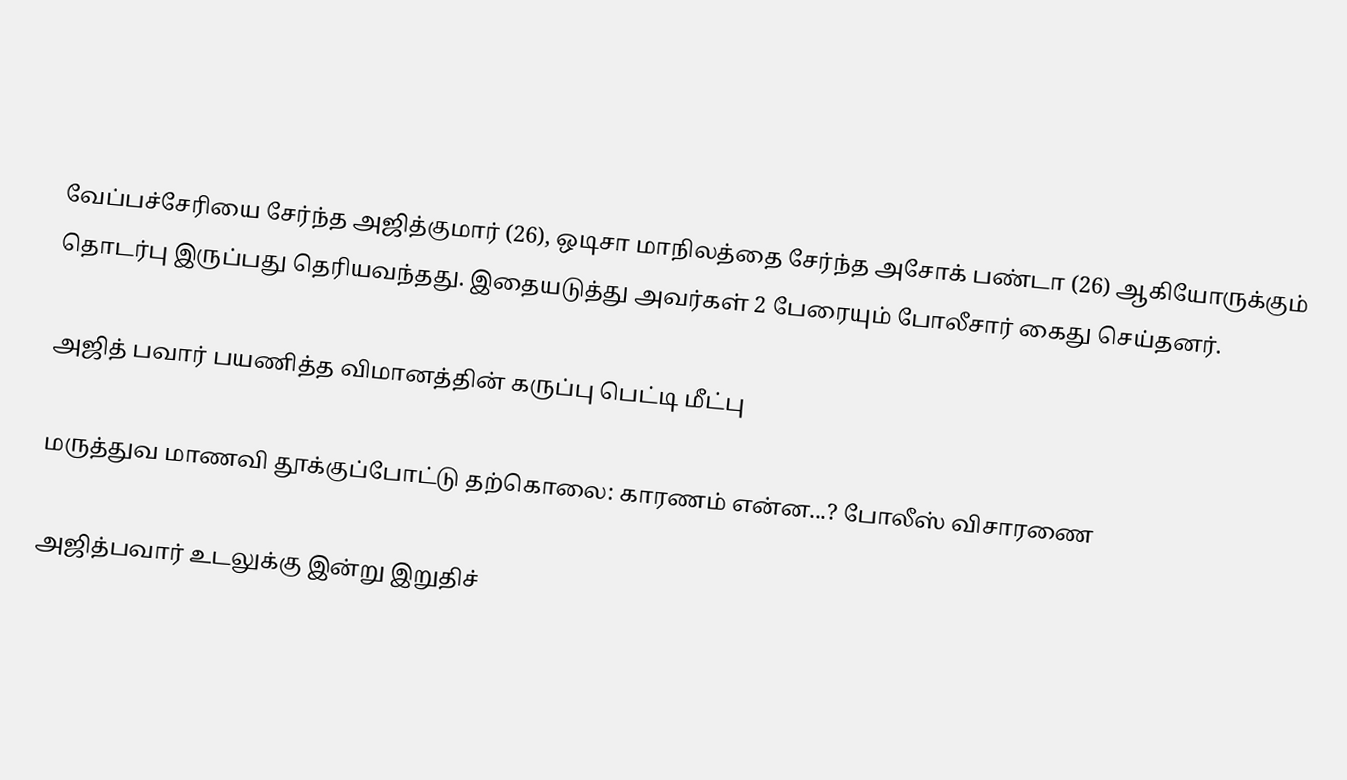வேப்பச்சேரியை சேர்ந்த அஜித்குமார் (26), ஒடிசா மாநிலத்தை சேர்ந்த அசோக் பண்டா (26) ஆகியோருக்கும் தொடர்பு இருப்பது தெரியவந்தது. இதையடுத்து அவர்கள் 2 பேரையும் போலீசார் கைது செய்தனர்.

அஜித் பவார் பயணித்த விமானத்தின் கருப்பு பெட்டி மீட்பு

மருத்துவ மாணவி தூக்குப்போட்டு தற்கொலை: காரணம் என்ன...? போலீஸ் விசாரணை

அஜித்பவார் உடலுக்கு இன்று இறுதிச்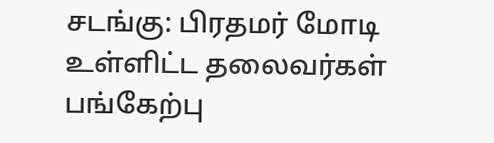சடங்கு: பிரதமர் மோடி உள்ளிட்ட தலைவர்கள் பங்கேற்பு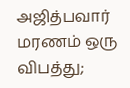அஜித்பவார் மரணம் ஒரு விபத்து;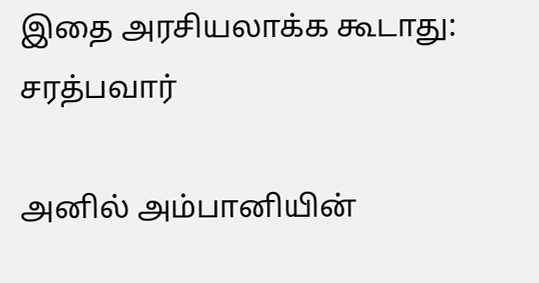இதை அரசியலாக்க கூடாது: சரத்பவார்

அனில் அம்பானியின்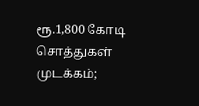ரூ.1,800 கோடி சொத்துகள் முடக்கம்;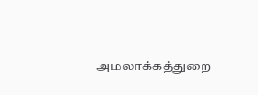அமலாக்கத்துறை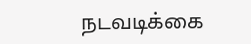நடவடிக்கை